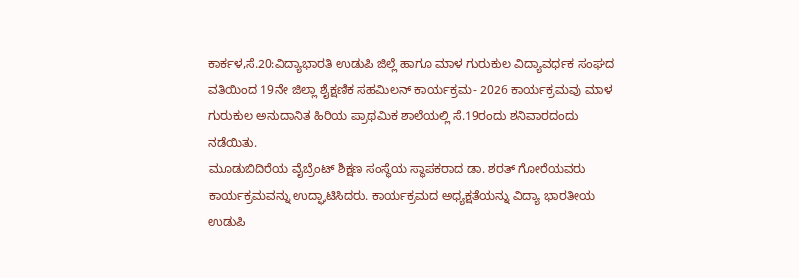ಕಾರ್ಕಳ,ಸೆ.20:ವಿದ್ಯಾಭಾರತಿ ಉಡುಪಿ ಜಿಲ್ಲೆ ಹಾಗೂ ಮಾಳ ಗುರುಕುಲ ವಿದ್ಯಾವರ್ಧಕ ಸಂಘದ ವತಿಯಿಂದ 19ನೇ ಜಿಲ್ಲಾ ಶೈಕ್ಷಣಿಕ ಸಹಮಿಲನ್ ಕಾರ್ಯಕ್ರಮ- 2026 ಕಾರ್ಯಕ್ರಮವು ಮಾಳ ಗುರುಕುಲ ಅನುದಾನಿತ ಹಿರಿಯ ಪ್ರಾಥಮಿಕ ಶಾಲೆಯಲ್ಲಿ ಸೆ.19ರಂದು ಶನಿವಾರದಂದು ನಡೆಯಿತು.
ಮೂಡುಬಿದಿರೆಯ ವೈಬ್ರೆಂಟ್ ಶಿಕ್ಷಣ ಸಂಸ್ಥೆಯ ಸ್ಥಾಪಕರಾದ ಡಾ. ಶರತ್ ಗೋರೆಯವರು ಕಾರ್ಯಕ್ರಮವನ್ನು ಉದ್ಘಾಟಿಸಿದರು. ಕಾರ್ಯಕ್ರಮದ ಅಧ್ಯಕ್ಷತೆಯನ್ನು ವಿದ್ಯಾ ಭಾರತೀಯ ಉಡುಪಿ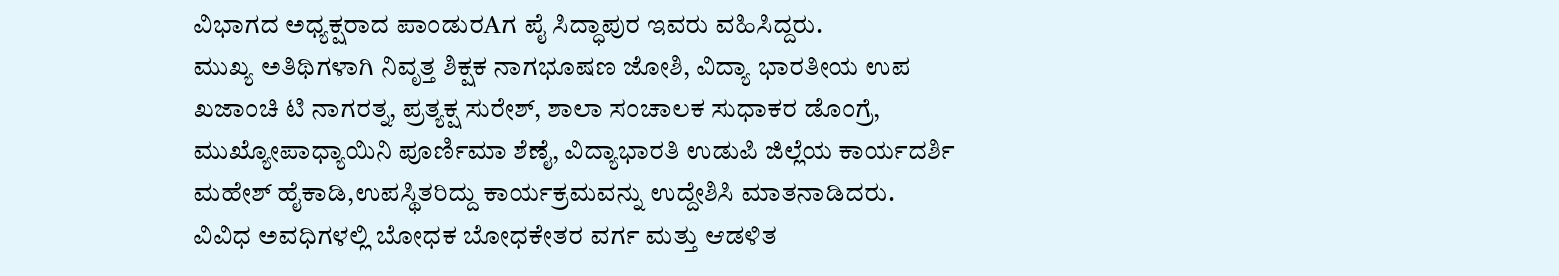ವಿಭಾಗದ ಅಧ್ಯಕ್ಷರಾದ ಪಾಂಡುರAಗ ಪೈ ಸಿದ್ಧಾಪುರ ಇವರು ವಹಿಸಿದ್ದರು.
ಮುಖ್ಯ ಅತಿಥಿಗಳಾಗಿ ನಿವೃತ್ತ ಶಿಕ್ಷಕ ನಾಗಭೂಷಣ ಜೋಶಿ, ವಿದ್ಯಾ ಭಾರತೀಯ ಉಪ ಖಜಾಂಚಿ ಟಿ ನಾಗರತ್ನ, ಪ್ರತ್ಯಕ್ಷ ಸುರೇಶ್, ಶಾಲಾ ಸಂಚಾಲಕ ಸುಧಾಕರ ಡೊಂಗ್ರೆ, ಮುಖ್ಯೋಪಾಧ್ಯಾಯಿನಿ ಪೂರ್ಣಿಮಾ ಶೆಣೈ, ವಿದ್ಯಾಭಾರತಿ ಉಡುಪಿ ಜಿಲ್ಲೆಯ ಕಾರ್ಯದರ್ಶಿ ಮಹೇಶ್ ಹೈಕಾಡಿ,ಉಪಸ್ಥಿತರಿದ್ದು ಕಾರ್ಯಕ್ರಮವನ್ನು ಉದ್ದೇಶಿಸಿ ಮಾತನಾಡಿದರು.
ವಿವಿಧ ಅವಧಿಗಳಲ್ಲಿ ಬೋಧಕ ಬೋಧಕೇತರ ವರ್ಗ ಮತ್ತು ಆಡಳಿತ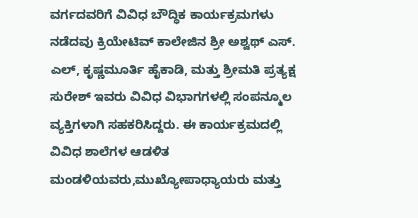ವರ್ಗದವರಿಗೆ ವಿವಿಧ ಬೌದ್ಧಿಕ ಕಾರ್ಯಕ್ರಮಗಳು ನಡೆದವು ಕ್ರಿಯೇಟಿವ್ ಕಾಲೇಜಿನ ಶ್ರೀ ಅಶ್ವಥ್ ಎಸ್. ಎಲ್, ಕೃಷ್ಣಮೂರ್ತಿ ಹೈಕಾಡಿ, ಮತ್ತು ಶ್ರೀಮತಿ ಪ್ರತ್ಯಕ್ಷ ಸುರೇಶ್ ಇವರು ವಿವಿಧ ವಿಭಾಗಗಳಲ್ಲಿ ಸಂಪನ್ಮೂಲ ವ್ಯಕ್ತಿಗಳಾಗಿ ಸಹಕರಿಸಿದ್ದರು. ಈ ಕಾರ್ಯಕ್ರಮದಲ್ಲಿ ವಿವಿಧ ಶಾಲೆಗಳ ಆಡಳಿತ ಮಂಡಳಿಯವರು,ಮುಖ್ಯೋಪಾಧ್ಯಾಯರು ಮತ್ತು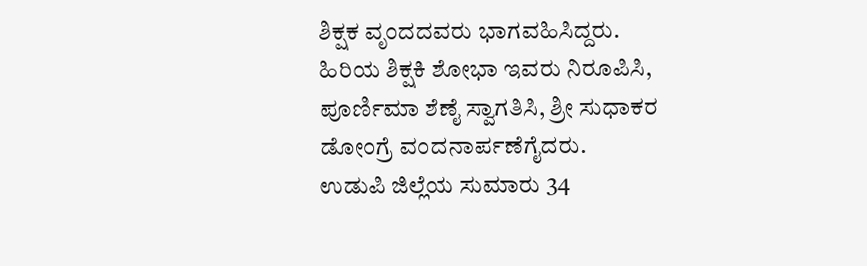ಶಿಕ್ಷಕ ವೃಂದದವರು ಭಾಗವಹಿಸಿದ್ದರು.
ಹಿರಿಯ ಶಿಕ್ಷಕಿ ಶೋಭಾ ಇವರು ನಿರೂಪಿಸಿ, ಪೂರ್ಣಿಮಾ ಶೆಣೈ ಸ್ವಾಗತಿಸಿ, ಶ್ರೀ ಸುಧಾಕರ ಡೋಂಗ್ರೆ ವಂದನಾರ್ಪಣೆಗೈದರು.
ಉಡುಪಿ ಜಿಲ್ಲೆಯ ಸುಮಾರು 34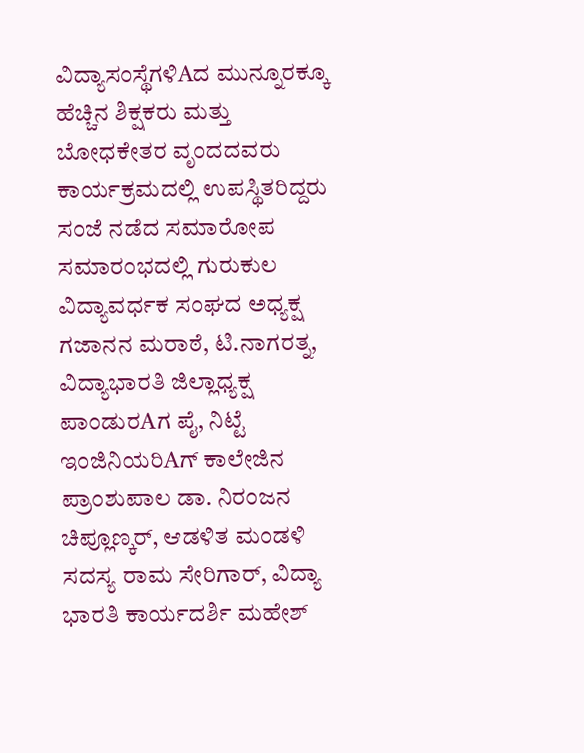ವಿದ್ಯಾಸಂಸ್ಥೆಗಳಿAದ ಮುನ್ನೂರಕ್ಕೂ ಹೆಚ್ಚಿನ ಶಿಕ್ಷಕರು ಮತ್ತು ಬೋಧಕೇತರ ವೃಂದದವರು ಕಾರ್ಯಕ್ರಮದಲ್ಲಿ ಉಪಸ್ಥಿತರಿದ್ದರು
ಸಂಜೆ ನಡೆದ ಸಮಾರೋಪ ಸಮಾರಂಭದಲ್ಲಿ ಗುರುಕುಲ ವಿದ್ಯಾವರ್ಧಕ ಸಂಘದ ಅಧ್ಯಕ್ಷ ಗಜಾನನ ಮರಾಠೆ, ಟಿ.ನಾಗರತ್ನ, ವಿದ್ಯಾಭಾರತಿ ಜಿಲ್ಲಾಧ್ಯಕ್ಷ ಪಾಂಡುರAಗ ಪೈ, ನಿಟ್ಟೆ ಇಂಜಿನಿಯರಿAಗ್ ಕಾಲೇಜಿನ ಪ್ರಾಂಶುಪಾಲ ಡಾ. ನಿರಂಜನ ಚಿಪ್ಲೂಣ್ಕರ್, ಆಡಳಿತ ಮಂಡಳಿ ಸದಸ್ಯ ರಾಮ ಸೇರಿಗಾರ್, ವಿದ್ಯಾ ಭಾರತಿ ಕಾರ್ಯದರ್ಶಿ ಮಹೇಶ್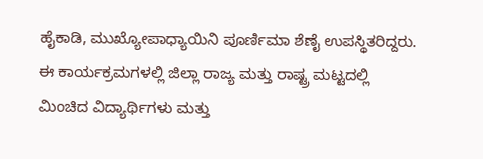ಹೈಕಾಡಿ, ಮುಖ್ಯೋಪಾಧ್ಯಾಯಿನಿ ಪೂರ್ಣಿಮಾ ಶೆಣೈ ಉಪಸ್ಥಿತರಿದ್ದರು. ಈ ಕಾರ್ಯಕ್ರಮಗಳಲ್ಲಿ ಜಿಲ್ಲಾ ರಾಜ್ಯ ಮತ್ತು ರಾಷ್ಟ್ರ ಮಟ್ಟದಲ್ಲಿ ಮಿಂಚಿದ ವಿದ್ಯಾರ್ಥಿಗಳು ಮತ್ತು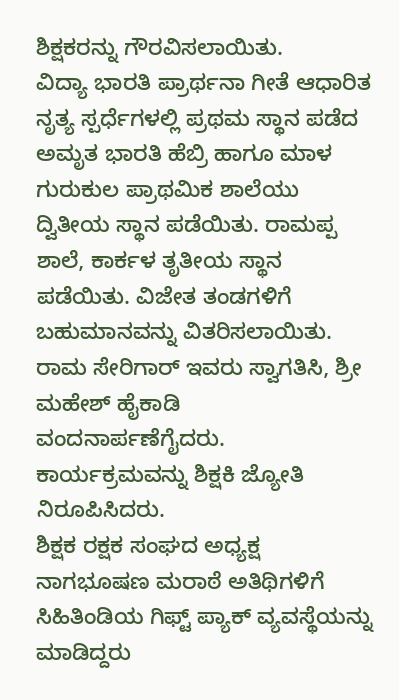ಶಿಕ್ಷಕರನ್ನು ಗೌರವಿಸಲಾಯಿತು.
ವಿದ್ಯಾ ಭಾರತಿ ಪ್ರಾರ್ಥನಾ ಗೀತೆ ಆಧಾರಿತ ನೃತ್ಯ ಸ್ಪರ್ಧೆಗಳಲ್ಲಿ ಪ್ರಥಮ ಸ್ಥಾನ ಪಡೆದ ಅಮೃತ ಭಾರತಿ ಹೆಬ್ರಿ ಹಾಗೂ ಮಾಳ ಗುರುಕುಲ ಪ್ರಾಥಮಿಕ ಶಾಲೆಯು ದ್ವಿತೀಯ ಸ್ಥಾನ ಪಡೆಯಿತು. ರಾಮಪ್ಪ ಶಾಲೆ, ಕಾರ್ಕಳ ತೃತೀಯ ಸ್ಥಾನ ಪಡೆಯಿತು. ವಿಜೇತ ತಂಡಗಳಿಗೆ ಬಹುಮಾನವನ್ನು ವಿತರಿಸಲಾಯಿತು.
ರಾಮ ಸೇರಿಗಾರ್ ಇವರು ಸ್ವಾಗತಿಸಿ, ಶ್ರೀ ಮಹೇಶ್ ಹೈಕಾಡಿ ವಂದನಾರ್ಪಣೆಗೈದರು. ಕಾರ್ಯಕ್ರಮವನ್ನು ಶಿಕ್ಷಕಿ ಜ್ಯೋತಿ ನಿರೂಪಿಸಿದರು.
ಶಿಕ್ಷಕ ರಕ್ಷಕ ಸಂಘದ ಅಧ್ಯಕ್ಷ ನಾಗಭೂಷಣ ಮರಾಠೆ ಅತಿಥಿಗಳಿಗೆ ಸಿಹಿತಿಂಡಿಯ ಗಿಫ್ಟ್ ಪ್ಯಾಕ್ ವ್ಯವಸ್ಥೆಯನ್ನು ಮಾಡಿದ್ದರು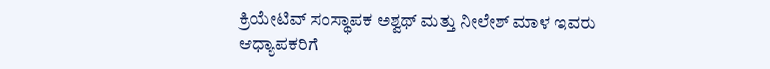ಕ್ರಿಯೇಟಿವ್ ಸಂಸ್ಥಾಪಕ ಅಶ್ವಥ್ ಮತ್ತು ನೀಲೇಶ್ ಮಾಳ ಇವರು ಆಧ್ಯಾಪಕರಿಗೆ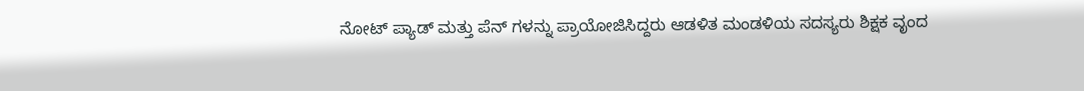ನೋಟ್ ಪ್ಯಾಡ್ ಮತ್ತು ಪೆನ್ ಗಳನ್ನು ಪ್ರಾಯೋಜಿಸಿದ್ದರು ಆಡಳಿತ ಮಂಡಳಿಯ ಸದಸ್ಯರು ಶಿಕ್ಷಕ ವೃಂದ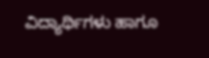ವಿದ್ಯಾರ್ಥಿಗಳು ಹಾಗೂ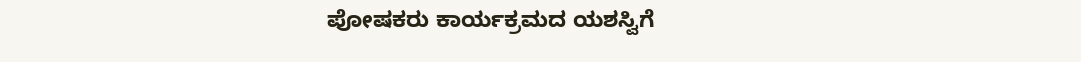ಪೋಷಕರು ಕಾರ್ಯಕ್ರಮದ ಯಶಸ್ವಿಗೆ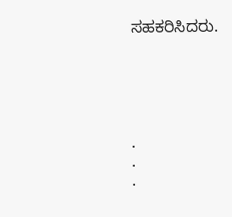ಸಹಕರಿಸಿದರು.





.
.
.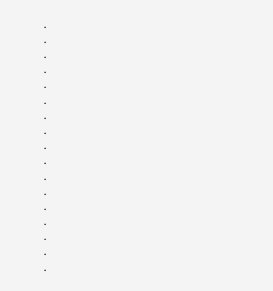.
.
.
.
.
.
.
.
.
.
.
.
.
.
.
.
.